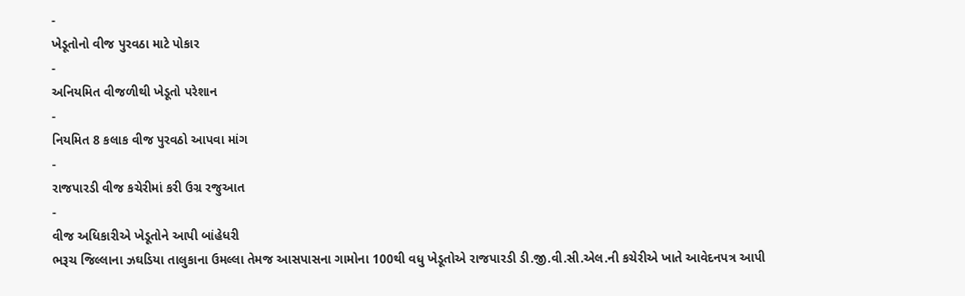-
ખેડૂતોનો વીજ પુરવઠા માટે પોકાર
-
અનિયમિત વીજળીથી ખેડૂતો પરેશાન
-
નિયમિત 8 કલાક વીજ પુરવઠો આપવા માંગ
-
રાજપારડી વીજ કચેરીમાં કરી ઉગ્ર રજુઆત
-
વીજ અધિકારીએ ખેડૂતોને આપી બાંહેધરી
ભરૂચ જિલ્લાના ઝઘડિયા તાલુકાના ઉમલ્લા તેમજ આસપાસના ગામોના 100થી વધુ ખેડૂતોએ રાજપારડી ડી.જી.વી.સી.એલ.ની કચેરીએ ખાતે આવેદનપત્ર આપી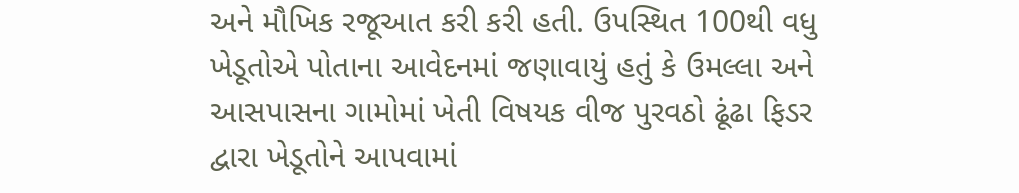અને મૌખિક રજૂઆત કરી કરી હતી. ઉપસ્થિત 100થી વધુ ખેડૂતોએ પોતાના આવેદનમાં જણાવાયું હતું કે ઉમલ્લા અને આસપાસના ગામોમાં ખેતી વિષયક વીજ પુરવઠો ઢૂંઢા ફિડર દ્વારા ખેડૂતોને આપવામાં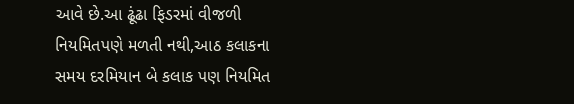આવે છે.આ ઢૂંઢા ફિડરમાં વીજળી નિયમિતપણે મળતી નથી,આઠ કલાકના સમય દરમિયાન બે કલાક પણ નિયમિત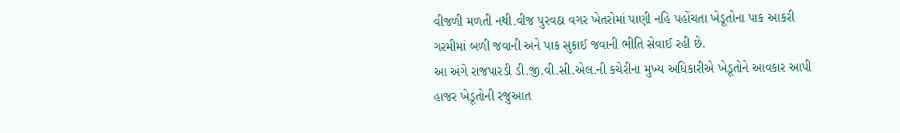વીજળી મળતી નથી.વીજ પુરવઠા વગર ખેતરોમાં પાણી નહિ પહોંચતા ખેડૂતોના પાક આકરી ગરમીમાં બળી જવાની અને પાક સુકાઈ જવાની ભીતિ સેવાઈ રહી છે.
આ અંગે રાજપારડી ડી.જી.વી.સી.એલ.ની કચેરીના મુખ્ય અધિકારીએ ખેડૂતોને આવકાર આપી હાજર ખેડૂતોની રજુઆત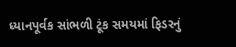ધ્યાનપૂર્વક સાંભળી ટૂંક સમયમાં ફિડરનું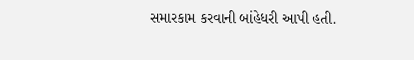સમારકામ કરવાની બાંહેધરી આપી હતી.